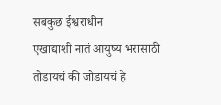सबकुछ ईश्वराधीन
एखाद्याशी नातं आयुष्य भरासाठी तोडायचं की जोडायचं हे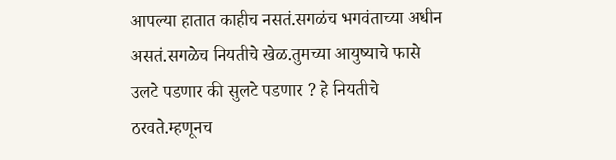आपल्या हातात काहीच नसतं.सगळंच भगवंताच्या अधीन असतं.सगळेच नियतीचे खेळ.तुमच्या आयुष्याचे फासे उलटे पडणार की सुलटे पडणार ? हे नियतीचे ठरवते.म्हणूनच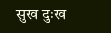सुख दुःख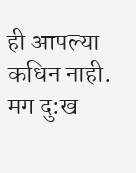ही आपल्या कधिन नाही. मग दु:ख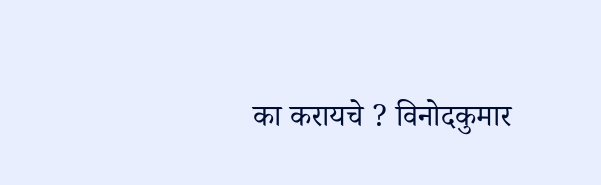का करायचे ? विनोदकुमार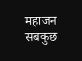महाजन सबकुछ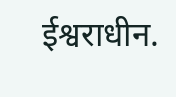ईश्वराधीन.